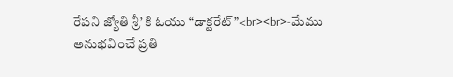రేపని జ్యోతి శ్రీ’ కి ఓయు “డాక్టరేట్”<br><br>-మేము అనుభవించే ప్రతి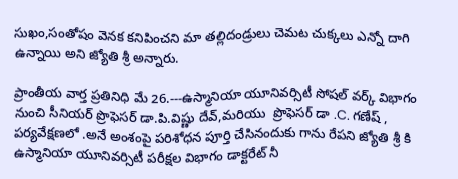సుఖం,సంతోషం వెనక కనిపించని మా తల్లిదండ్రులు చెమట చుక్కలు ఎన్నో దాగి ఉన్నాయి అని జ్యోతి శ్రీ అన్నారు.

ప్రాంతీయ వార్త ప్రతినిధి మే 26.---ఉస్మానియా యూనివర్సిటీ సోషల్ వర్క్ విభాగం నుంచి సీనియర్ ప్రొఫెసర్ డా.పి.విష్ణు దేవ్,మరియు  ప్రొఫెసర్ డా .C. గణేష్ , పర్యవేక్షణలో .అనే అంశంపై పరిశోధన పూర్తి చేసినందుకు గాను రేపని జ్యోతి శ్రీ కి ఉస్మానియా యూనివర్సిటీ పరీక్షల విభాగం డాక్టరేట్ నీ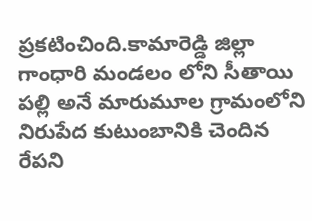ప్రకటించింది.కామారెడ్డి జిల్లా గాంధారి మండలం లోని సీతాయి పల్లి అనే మారుమూల గ్రామంలోని నిరుపేద కుటుంబానికి చెందిన రేపని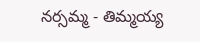నర్సమ్మ - తిమ్మయ్య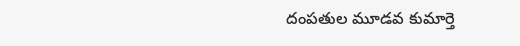దంపతుల మూడవ కుమార్తె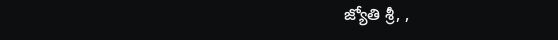జ్యోతి శ్రీ, ,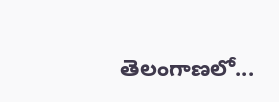తెలంగాణలో...